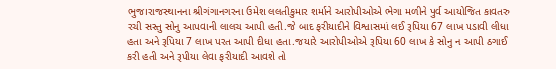ભુજ।રાજસ્થાનના શ્રીગંગાનગરના ઉમેશ લલતીકુમાર શર્માને આરોપીઓએ ભેગા મળીને પુર્વ આયોજિત કાવતરુ રચી સસ્તુ સોનુ આપવાની લાલચ આપી હતી.જે બાદ ફરીયાદીને વિશ્વાસમાં લઈ રૂપિયા 67 લાખ પડાવી લીધા હતા અને રૂપિયા 7 લાખ પરત આપી દીધા હતા.જયારે આરોપીઓએ રૂપિયા 60 લાખ કે સોનુ ન આપી ઠગાઈ કરી હતી અને રૂપીયા લેવા ફરીયાદી આવશે તો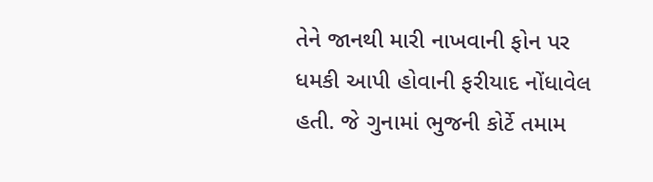તેને જાનથી મારી નાખવાની ફોન પર ધમકી આપી હોવાની ફરીયાદ નોંધાવેલ હતી. જે ગુનામાં ભુજની કોર્ટે તમામ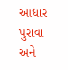આધાર પુરાવા અને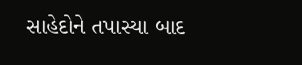સાહેદોને તપાસ્યા બાદ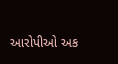આરોપીઓ અક